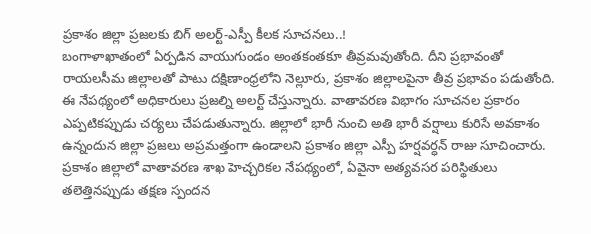ప్రకాశం జిల్లా ప్రజలకు బిగ్ అలర్ట్-ఎస్పీ కీలక సూచనలు..!
బంగాళాఖాతంలో ఏర్పడిన వాయుగుండం అంతకంతకూ తీవ్రమవుతోంది. దీని ప్రభావంతో రాయలసీమ జిల్లాలతో పాటు దక్షిణాంధ్రలోని నెల్లూరు, ప్రకాశం జిల్లాలపైనా తీవ్ర ప్రభావం పడుతోంది. ఈ నేపథ్యంలో అధికారులు ప్రజల్ని అలర్ట్ చేస్తున్నారు. వాతావరణ విభాగం సూచనల ప్రకారం ఎప్పటికప్పుడు చర్యలు చేపడుతున్నారు. జిల్లాలో భారీ నుంచి అతి భారీ వర్షాలు కురిసే అవకాశం ఉన్నందున జిల్లా ప్రజలు అప్రమత్తంగా ఉండాలని ప్రకాశం జిల్లా ఎస్పీ హర్షవర్ధన్ రాజు సూచించారు.
ప్రకాశం జిల్లాలో వాతావరణ శాఖ హెచ్చరికల నేపథ్యంలో, ఏవైనా అత్యవసర పరిస్థితులు తలెత్తినప్పుడు తక్షణ స్పందన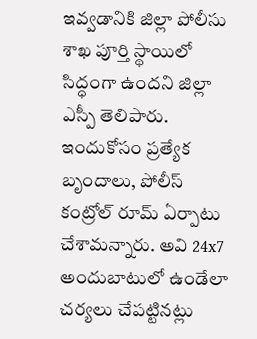ఇవ్వడానికి జిల్లా పోలీసు శాఖ పూర్తి స్థాయిలో సిద్ధంగా ఉందని జిల్లా ఎస్పీ తెలిపారు. ఇందుకోసం ప్రత్యేక బృందాలు, పోలీస్ కంట్రోల్ రూమ్ ఏర్పాటు చేశామన్నారు. అవి 24x7 అందుబాటులో ఉండేలా చర్యలు చేపట్టినట్లు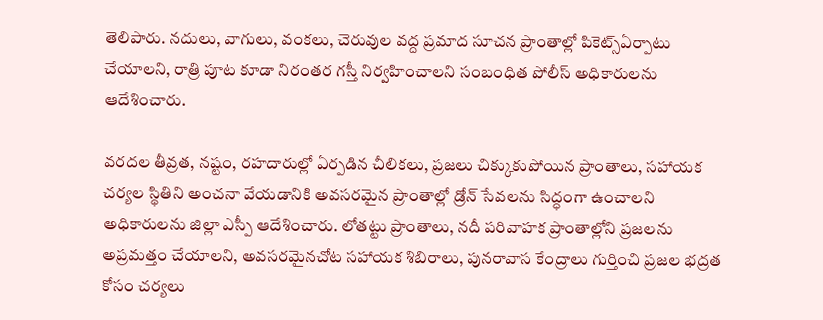తెలిపారు. నదులు, వాగులు, వంకలు, చెరువుల వద్ద ప్రమాద సూచన ప్రాంతాల్లో పికెట్స్ఏర్పాటు చేయాలని, రాత్రి పూట కూడా నిరంతర గస్తీ నిర్వహించాలని సంబంధిత పోలీస్ అధికారులను ఆదేశించారు.

వరదల తీవ్రత, నష్టం, రహదారుల్లో ఏర్పడిన చీలికలు, ప్రజలు చిక్కుకుపోయిన ప్రాంతాలు, సహాయక చర్యల స్థితిని అంచనా వేయడానికి అవసరమైన ప్రాంతాల్లో డ్రోన్ సేవలను సిద్ధంగా ఉంచాలని అధికారులను జిల్లా ఎస్పీ ఆదేశించారు. లోతట్టు ప్రాంతాలు, నదీ పరివాహక ప్రాంతాల్లోని ప్రజలను అప్రమత్తం చేయాలని, అవసరమైనచోట సహాయక శిబిరాలు, పునరావాస కేంద్రాలు గుర్తించి ప్రజల భద్రత కోసం చర్యలు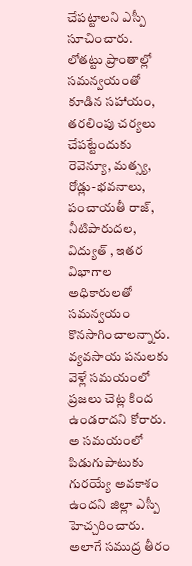చేపట్టాలని ఎస్పీ సూచించారు.
లోతట్టు ప్రాంతాల్లో సమన్వయంతో కూడిన సహాయం, తరలింపు చర్యలు చేపట్టేందుకు రెవెన్యూ, మత్స్య, రోడ్లు-భవనాలు, పంచాయతీ రాజ్, నీటిపారుదల, విద్యుత్ , ఇతర విభాగాల అధికారులతో సమన్వయం కొనసాగించాలన్నారు. వ్యవసాయ పనులకు వెళ్లే సమయంలో ప్రజలు చెట్ల కింద ఉండరాదని కోరారు. అ సమయంలో పిడుగుపాటుకు గురయ్యే అవకాశం ఉందని జిల్లా ఎస్పీ హెచ్చరించారు. అలాగే సముద్ర తీరం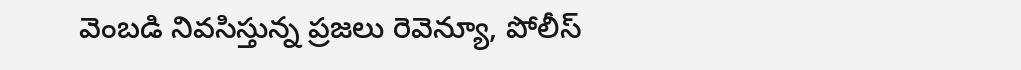వెంబడి నివసిస్తున్న ప్రజలు రెవెన్యూ, పోలీస్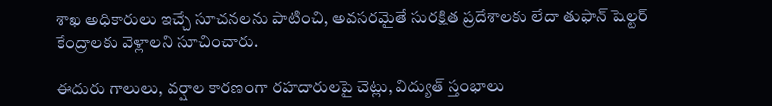శాఖ అధికారులు ఇచ్చే సూచనలను పాటించి, అవసరమైతే సురక్షిత ప్రదేశాలకు లేదా తుఫాన్ షెల్టర్ కేంద్రాలకు వెళ్లాలని సూచించారు.

ఈదురు గాలులు, వర్షాల కారణంగా రహదారులపై చెట్లు, విద్యుత్ స్తంభాలు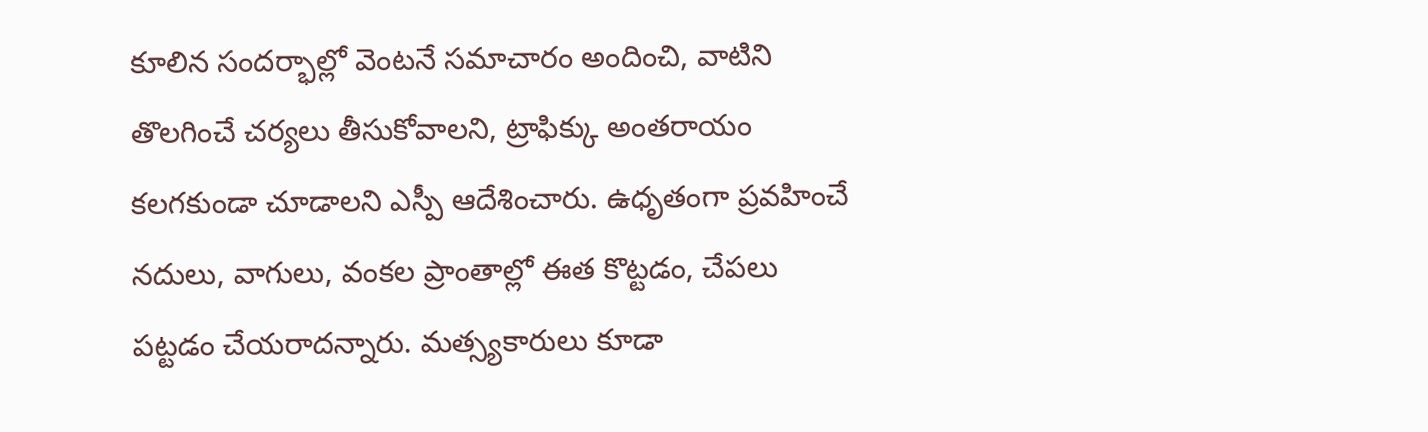కూలిన సందర్భాల్లో వెంటనే సమాచారం అందించి, వాటిని తొలగించే చర్యలు తీసుకోవాలని, ట్రాఫిక్కు అంతరాయం కలగకుండా చూడాలని ఎస్పీ ఆదేశించారు. ఉధృతంగా ప్రవహించే నదులు, వాగులు, వంకల ప్రాంతాల్లో ఈత కొట్టడం, చేపలు పట్టడం చేయరాదన్నారు. మత్స్యకారులు కూడా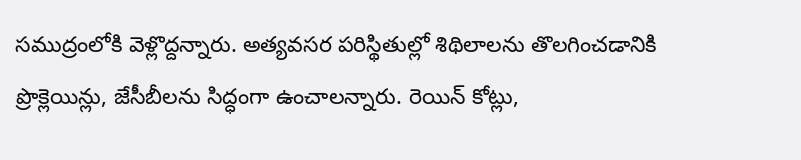సముద్రంలోకి వెళ్లొద్దన్నారు. అత్యవసర పరిస్థితుల్లో శిథిలాలను తొలగించడానికి ప్రొక్లెయిన్లు, జేసీబీలను సిద్ధంగా ఉంచాలన్నారు. రెయిన్ కోట్లు,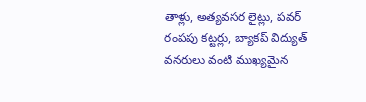తాళ్లు, అత్యవసర లైట్లు, పవర్ రంపపు కట్టర్లు, బ్యాకప్ విద్యుత్ వనరులు వంటి ముఖ్యమైన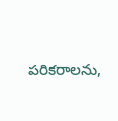పరికరాలను,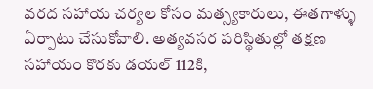వరద సహాయ చర్యల కోసం మత్స్యకారులు, ఈతగాళ్ళు ఏర్పాటు చేసుకోవాలి. అత్యవసర పరిస్థితుల్లో తక్షణ సహాయం కొరకు డయల్ 112కి,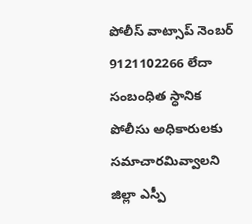పోలీస్ వాట్సాప్ నెంబర్ 9121102266 లేదా సంబంధిత స్ధానిక పోలీసు అధికారులకు సమాచారమివ్వాలని జిల్లా ఎస్పీ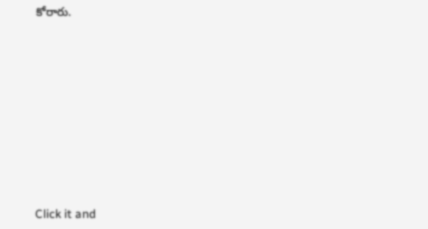కోరారు.












Click it and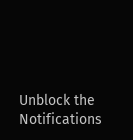Unblock the Notifications